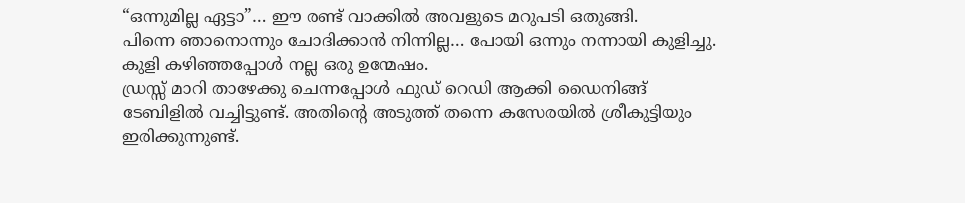“ഒന്നുമില്ല ഏട്ടാ”… ഈ രണ്ട് വാക്കിൽ അവളുടെ മറുപടി ഒതുങ്ങി.
പിന്നെ ഞാനൊന്നും ചോദിക്കാൻ നിന്നില്ല… പോയി ഒന്നും നന്നായി കുളിച്ചു. കുളി കഴിഞ്ഞപ്പോൾ നല്ല ഒരു ഉന്മേഷം.
ഡ്രസ്സ് മാറി താഴേക്കു ചെന്നപ്പോൾ ഫുഡ് റെഡി ആക്കി ഡൈനിങ്ങ് ടേബിളിൽ വച്ചിട്ടുണ്ട്. അതിന്റെ അടുത്ത് തന്നെ കസേരയിൽ ശ്രീകുട്ടിയും ഇരിക്കുന്നുണ്ട്.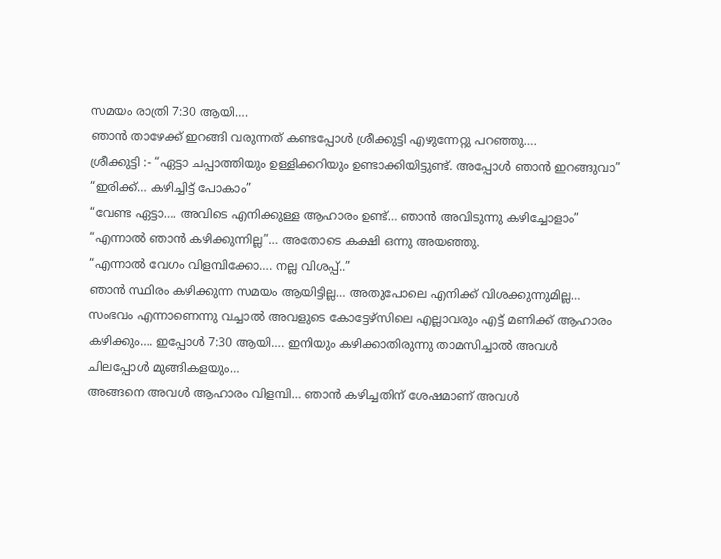സമയം രാത്രി 7:30 ആയി….
ഞാൻ താഴേക്ക് ഇറങ്ങി വരുന്നത് കണ്ടപ്പോൾ ശ്രീക്കുട്ടി എഴുന്നേറ്റു പറഞ്ഞു….
ശ്രീക്കുട്ടി :- “ഏട്ടാ ചപ്പാത്തിയും ഉള്ളിക്കറിയും ഉണ്ടാക്കിയിട്ടുണ്ട്. അപ്പോൾ ഞാൻ ഇറങ്ങുവാ”
“ഇരിക്ക്… കഴിച്ചിട്ട് പോകാം”
“വേണ്ട ഏട്ടാ…. അവിടെ എനിക്കുള്ള ആഹാരം ഉണ്ട്… ഞാൻ അവിടുന്നു കഴിച്ചോളാം”
“എന്നാൽ ഞാൻ കഴിക്കുന്നില്ല”… അതോടെ കക്ഷി ഒന്നു അയഞ്ഞു.
“എന്നാൽ വേഗം വിളമ്പിക്കോ…. നല്ല വിശപ്പ്..”
ഞാൻ സ്ഥിരം കഴിക്കുന്ന സമയം ആയിട്ടില്ല… അതുപോലെ എനിക്ക് വിശക്കുന്നുമില്ല…
സംഭവം എന്നാണെന്നു വച്ചാൽ അവളുടെ കോട്ടേഴ്സിലെ എല്ലാവരും എട്ട് മണിക്ക് ആഹാരം കഴിക്കും…. ഇപ്പോൾ 7:30 ആയി…. ഇനിയും കഴിക്കാതിരുന്നു താമസിച്ചാൽ അവൾ ചിലപ്പോൾ മുങ്ങികളയും…
അങ്ങനെ അവൾ ആഹാരം വിളമ്പി… ഞാൻ കഴിച്ചതിന് ശേഷമാണ് അവൾ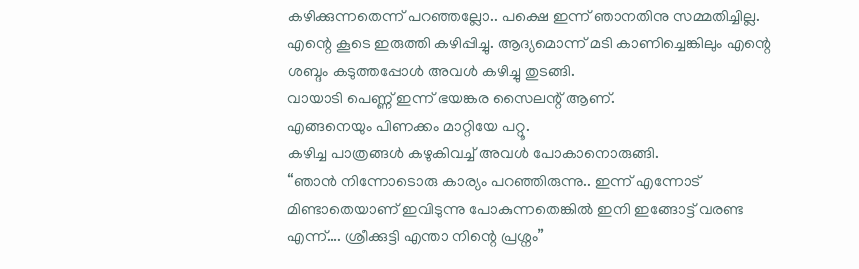കഴിക്കുന്നതെന്ന് പറഞ്ഞല്ലോ.. പക്ഷെ ഇന്ന് ഞാനതിനു സമ്മതിച്ചില്ല. എന്റെ കൂടെ ഇരുത്തി കഴിപ്പിച്ചു. ആദ്യമൊന്ന് മടി കാണിച്ചെങ്കിലും എന്റെ ശബ്ദം കടുത്തപ്പോൾ അവൾ കഴിച്ചു തുടങ്ങി.
വായാടി പെണ്ണ് ഇന്ന് ഭയങ്കര സൈലന്റ് ആണ്.
എങ്ങനെയും പിണക്കം മാറ്റിയേ പറ്റൂ.
കഴിച്ച പാത്രങ്ങൾ കഴുകിവച്ച് അവൾ പോകാനൊരുങ്ങി.
“ഞാൻ നിന്നോടൊരു കാര്യം പറഞ്ഞിരുന്നു.. ഇന്ന് എന്നോട് മിണ്ടാതെയാണ് ഇവിടുന്നു പോകുന്നതെങ്കിൽ ഇനി ഇങ്ങോട്ട് വരണ്ട എന്ന്…. ശ്രീക്കുട്ടി എന്താ നിന്റെ പ്രശ്നം”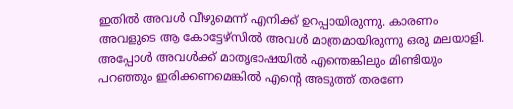ഇതിൽ അവൾ വീഴുമെന്ന് എനിക്ക് ഉറപ്പായിരുന്നു. കാരണം അവളുടെ ആ കോട്ടേഴ്സിൽ അവൾ മാത്രമായിരുന്നു ഒരു മലയാളി. അപ്പോൾ അവൾക്ക് മാതൃഭാഷയിൽ എന്തെങ്കിലും മിണ്ടിയും പറഞ്ഞും ഇരിക്കണമെങ്കിൽ എന്റെ അടുത്ത് തരണേ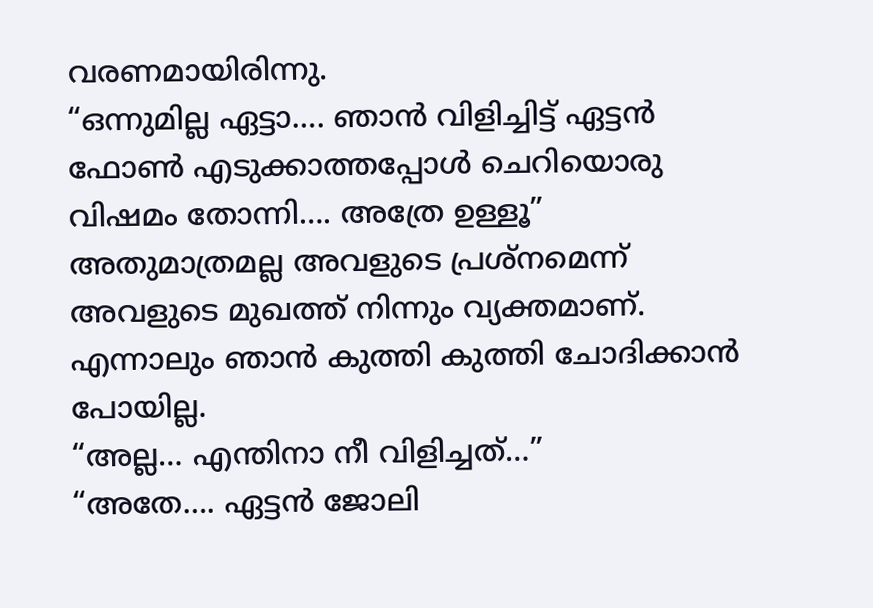വരണമായിരിന്നു.
“ഒന്നുമില്ല ഏട്ടാ…. ഞാൻ വിളിച്ചിട്ട് ഏട്ടൻ ഫോൺ എടുക്കാത്തപ്പോൾ ചെറിയൊരു വിഷമം തോന്നി…. അത്രേ ഉള്ളൂ”
അതുമാത്രമല്ല അവളുടെ പ്രശ്നമെന്ന് അവളുടെ മുഖത്ത് നിന്നും വ്യക്തമാണ്.
എന്നാലും ഞാൻ കുത്തി കുത്തി ചോദിക്കാൻ പോയില്ല.
“അല്ല… എന്തിനാ നീ വിളിച്ചത്…”
“അതേ…. ഏട്ടൻ ജോലി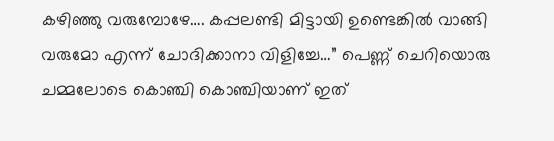കഴിഞ്ഞു വരുമ്പോഴേ…. കപ്പലണ്ടി മിട്ടായി ഉണ്ടെങ്കിൽ വാങ്ങി വരുമോ എന്ന് ചോദിക്കാനാ വിളിച്ചേ…” പെണ്ണ് ചെറിയൊരു ചമ്മലോടെ കൊഞ്ചി കൊഞ്ചിയാണ് ഇത്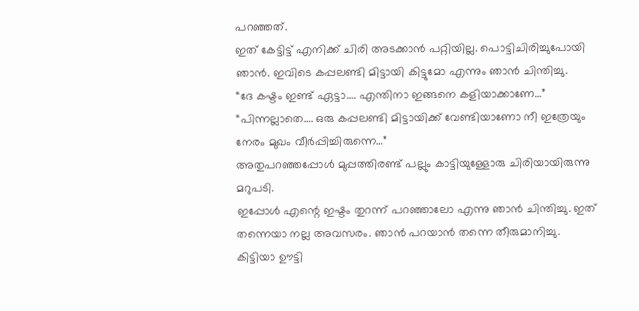പറഞ്ഞത്.
ഇത് കേട്ടിട്ട് എനിക്ക് ചിരി അടക്കാൻ പറ്റിയില്ല. പൊട്ടിചിരിച്ചുപോയി ഞാൻ. ഇവിടെ കപ്പലണ്ടി മിട്ടായി കിട്ടുമോ എന്നും ഞാൻ ചിന്തിച്ചു.
“ദേ കഷ്ടം ഇണ്ട് ഏട്ടാ…. എന്തിനാ ഇങ്ങനെ കളിയാക്കാണേ…”
“പിന്നല്ലാതെ…. ഒരു കപ്പലണ്ടി മിട്ടായിക്ക് വേണ്ടിയാണോ നീ ഇത്രേയും നേരം മുഖം വീർപ്പിച്ചിരുന്നെ…”
അതുപറഞ്ഞപ്പോൾ മുപ്പത്തിരണ്ട് പല്ലും കാട്ടിയുള്ളോരു ചിരിയായിരുന്നു മറുപടി.
ഇപ്പോൾ എന്റെ ഇഷ്ടം തുറന്ന് പറഞ്ഞാലോ എന്നു ഞാൻ ചിന്തിച്ചു. ഇത് തന്നെയാ നല്ല അവസരം. ഞാൻ പറയാൻ തന്നെ തീരുമാനിച്ചു. കിട്ടിയാ ഊട്ടി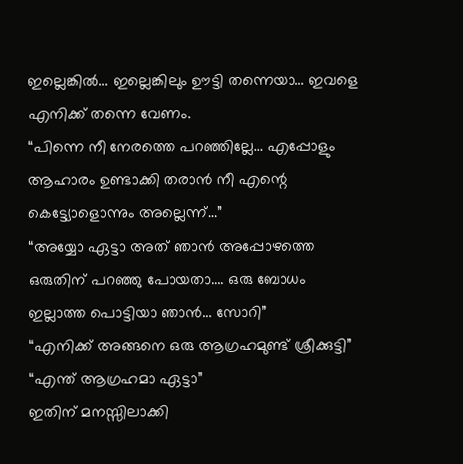ഇല്ലെങ്കിൽ… ഇല്ലെങ്കിലും ഊട്ടി തന്നെയാ… ഇവളെ എനിക്ക് തന്നെ വേണം.
“പിന്നെ നീ നേരത്തെ പറഞ്ഞില്ലേ… എപ്പോളും ആഹാരം ഉണ്ടാക്കി തരാൻ നീ എന്റെ കെട്ട്യോളൊന്നും അല്ലെന്ന്…”
“അയ്യോ ഏട്ടാ അത് ഞാൻ അപ്പോഴത്തെ ഒരുതിന് പറഞ്ഞു പോയതാ…. ഒരു ബോധം ഇല്ലാത്ത പൊട്ടിയാ ഞാൻ… സോറി”
“എനിക്ക് അങ്ങനെ ഒരു ആഗ്രഹമുണ്ട് ശ്രീക്കുട്ടി”
“എന്ത് ആഗ്രഹമാ ഏട്ടാ”
ഇതിന് മനസ്സിലാക്കി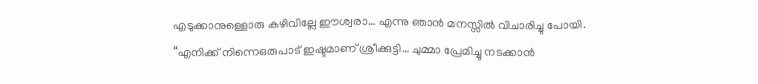എടുക്കാനുള്ളൊരു കഴിവില്ലേ ഈശ്വരാ… എന്നു ഞാൻ മനസ്സിൽ വിചാരിച്ചു പോയി.
“എനിക്ക് നിന്നെഒരുപാട് ഇഷ്ടമാണ് ശ്രീക്കുട്ടി… ചുമ്മാ പ്രേമിച്ചു നടക്കാൻ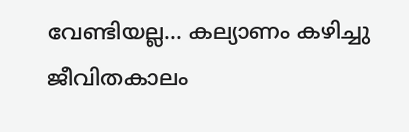വേണ്ടിയല്ല… കല്യാണം കഴിച്ചു ജീവിതകാലം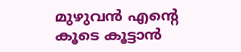മുഴുവൻ എന്റെ കൂടെ കൂട്ടാൻ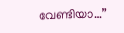വേണ്ടിയാ…”